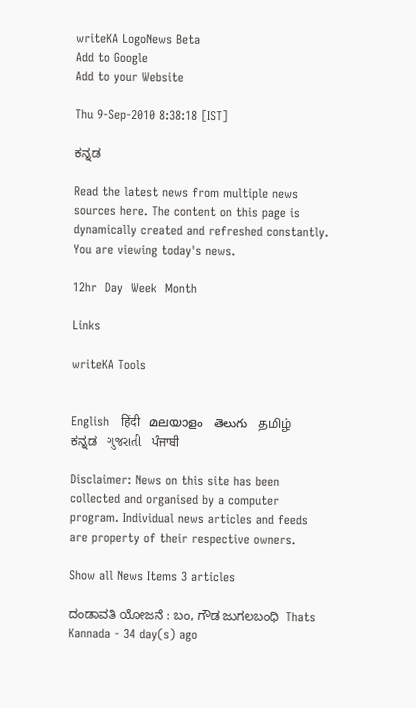writeKA LogoNews Beta
Add to Google
Add to your Website

Thu 9-Sep-2010 8:38:18 [IST]

ಕನ್ನಡ

Read the latest news from multiple news sources here. The content on this page is dynamically created and refreshed constantly. You are viewing today's news.

12hr  Day  Week  Month

Links

writeKA Tools


English   हिंदी   മലയാളം   తెలుగు   தமிழ்   ಕನ್ನಡ   ગુજરાતી   ਪੰਜਾਬੀ

Disclaimer: News on this site has been collected and organised by a computer program. Individual news articles and feeds are property of their respective owners.

Show all News Items 3 articles

ದಂಡಾವತಿ ಯೋಜನೆ : ಬಂ, ಗೌಡ ಜುಗಲಬಂಧಿ  Thats Kannada - 34 day(s) ago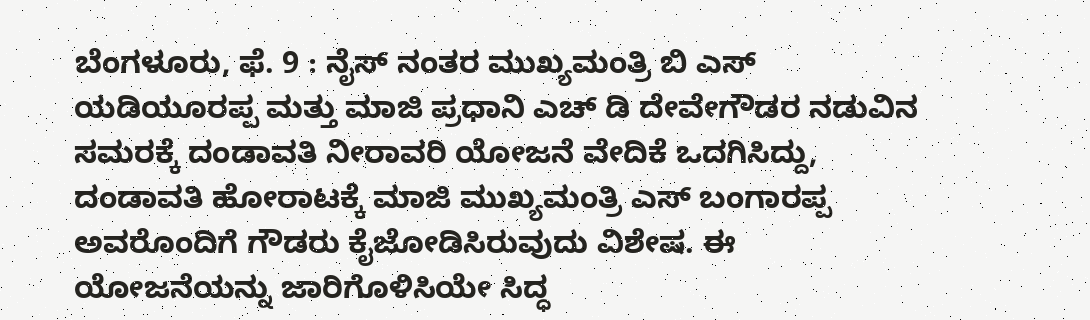ಬೆಂಗಳೂರು, ಫೆ. 9 : ನೈಸ್ ನಂತರ ಮುಖ್ಯಮಂತ್ರಿ ಬಿ ಎಸ್ ಯಡಿಯೂರಪ್ಪ ಮತ್ತು ಮಾಜಿ ಪ್ರಧಾನಿ ಎಚ್ ಡಿ ದೇವೇಗೌಡರ ನಡುವಿನ ಸಮರಕ್ಕೆ ದಂಡಾವತಿ ನೀರಾವರಿ ಯೋಜನೆ ವೇದಿಕೆ ಒದಗಿಸಿದ್ದು, ದಂಡಾವತಿ ಹೋರಾಟಕ್ಕೆ ಮಾಜಿ ಮುಖ್ಯಮಂತ್ರಿ ಎಸ್ ಬಂಗಾರಪ್ಪ ಅವರೊಂದಿಗೆ ಗೌಡರು ಕೈಜೋಡಿಸಿರುವುದು ವಿಶೇಷ. ಈ ಯೋಜನೆಯನ್ನು ಜಾರಿಗೊಳಿಸಿಯೇ ಸಿದ್ಧ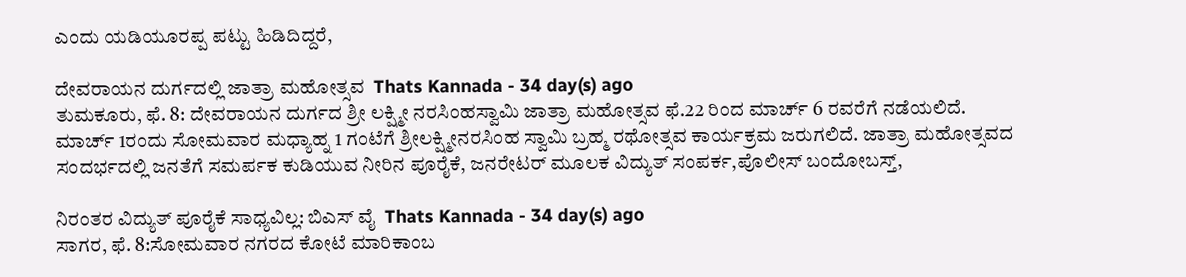ಎಂದು ಯಡಿಯೂರಪ್ಪ ಪಟ್ಟು ಹಿಡಿದಿದ್ದರೆ,

ದೇವರಾಯನ ದುರ್ಗದಲ್ಲಿ ಜಾತ್ರಾ ಮಹೋತ್ಸವ  Thats Kannada - 34 day(s) ago
ತುಮಕೂರು, ಫೆ. 8: ದೇವರಾಯನ ದುರ್ಗದ ಶ್ರೀ ಲಕ್ಷ್ಮೀ ನರಸಿಂಹಸ್ವಾಮಿ ಜಾತ್ರಾ ಮಹೋತ್ಸವ ಫೆ.22 ರಿಂದ ಮಾರ್ಚ್ 6 ರವರೆಗೆ ನಡೆಯಲಿದೆ. ಮಾರ್ಚ್ 1ರಂದು ಸೋಮವಾರ ಮಧ್ಯಾಹ್ನ 1 ಗಂಟೆಗೆ ಶ್ರೀಲಕ್ಷ್ಮೀನರಸಿಂಹ ಸ್ವಾಮಿ ಬ್ರಹ್ಮ ರಥೋತ್ಸವ ಕಾರ್ಯಕ್ರಮ ಜರುಗಲಿದೆ. ಜಾತ್ರಾ ಮಹೋತ್ಸವದ ಸಂದರ್ಭದಲ್ಲಿ ಜನತೆಗೆ ಸಮರ್ಪಕ ಕುಡಿಯುವ ನೀರಿನ ಪೂರೈಕೆ, ಜನರೇಟರ್ ಮೂಲಕ ವಿದ್ಯುತ್ ಸಂಪರ್ಕ,ಪೊಲೀಸ್ ಬಂದೋಬಸ್ತ್,

ನಿರಂತರ ವಿದ್ಯುತ್ ಪೂರೈಕೆ ಸಾಧ್ಯವಿಲ್ಲ: ಬಿಎಸ್ ವೈ  Thats Kannada - 34 day(s) ago
ಸಾಗರ, ಫೆ. 8:ಸೋಮವಾರ ನಗರದ ಕೋಟೆ ಮಾರಿಕಾಂಬ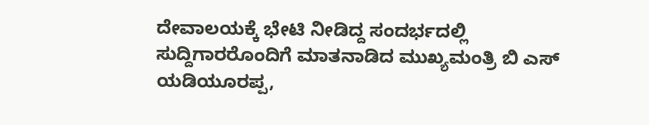ದೇವಾಲಯಕ್ಕೆ ಭೇಟಿ ನೀಡಿದ್ದ ಸಂದರ್ಭದಲ್ಲಿ ಸುದ್ದಿಗಾರರೊಂದಿಗೆ ಮಾತನಾಡಿದ ಮುಖ್ಯಮಂತ್ರಿ ಬಿ ಎಸ್ ಯಡಿಯೂರಪ್ಪ,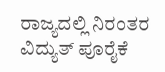ರಾಜ್ಯದಲ್ಲಿ ನಿರಂತರ ವಿದ್ಯುತ್ ಪೂರೈಕೆ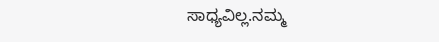ಸಾಧ್ಯವಿಲ್ಲ.ನಮ್ಮ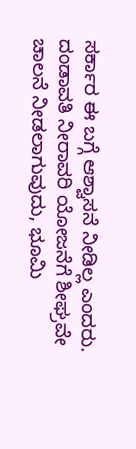ಸರ್ಕಾರ ಈ ಬಗ್ಗೆ ಆಶ್ವಾಸನೆ ನೀಡಿಲ್ಲ ಎಂದರು. ದಂಡಾವತಿ ನೀರಾವರಿ ಯೋಜನೆಗೆ ಶೀಘ್ರವೇ ಚಾಲನೆ ನೀಡಲಾಗುವುದು, ಭೂಮಿ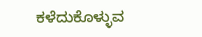ಕಳೆದುಕೊಳ್ಳುವ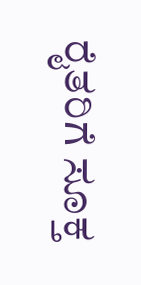ರೈತರಿಗೆ ಸೂಕ್ತ